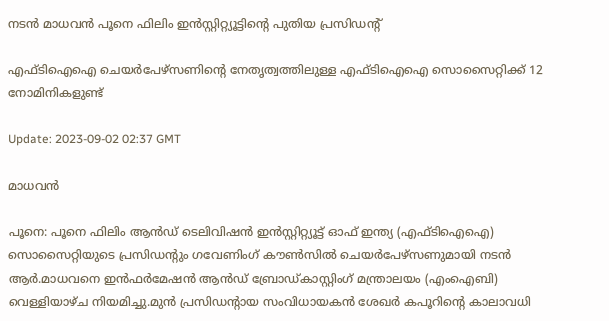നടന്‍ മാധവന്‍ പൂനെ ഫിലിം ഇന്‍സ്റ്റിറ്റ്യൂട്ടിന്‍റെ പുതിയ പ്രസിഡന്‍റ്

എഫ്‌ടിഐഐ ചെയർപേഴ്‌സണിന്‍റെ നേതൃത്വത്തിലുള്ള എഫ്‌ടിഐഐ സൊസൈറ്റിക്ക് 12 നോമിനികളുണ്ട്

Update: 2023-09-02 02:37 GMT

മാധവന്‍

പൂനെ: പൂനെ ഫിലിം ആൻഡ് ടെലിവിഷൻ ഇൻസ്റ്റിറ്റ്യൂട്ട് ഓഫ് ഇന്ത്യ (എഫ്ടിഐഐ) സൊസൈറ്റിയുടെ പ്രസിഡന്‍റും ഗവേണിംഗ് കൗൺസിൽ ചെയർപേഴ്‌സണുമായി നടൻ ആർ.മാധവനെ ഇൻഫർമേഷൻ ആൻഡ് ബ്രോഡ്കാസ്റ്റിംഗ് മന്ത്രാലയം (എംഐബി) വെള്ളിയാഴ്ച നിയമിച്ചു.മുൻ പ്രസിഡന്‍റായ സംവിധായകന്‍ ശേഖർ കപൂറിന്‍റെ കാലാവധി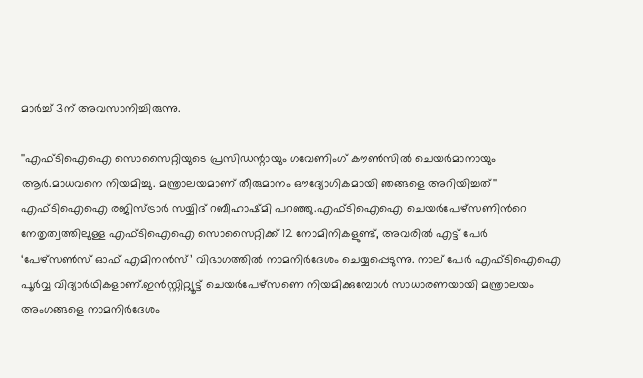മാർച്ച് 3ന് അവസാനിച്ചിരുന്നു.

''എഫ്ടിഐഐ സൊസൈറ്റിയുടെ പ്രസിഡന്റായും ഗവേണിംഗ് കൗൺസിൽ ചെയർമാനായും ആർ.മാധവനെ നിയമിച്ചു. മന്ത്രാലയമാണ് തീരുമാനം ഔദ്യോഗികമായി ഞങ്ങളെ അറിയിച്ചത്'' എഫ്ടിഐഐ രജിസ്ട്രാർ സയ്യിദ് റബീഹാഷ്മി പറഞ്ഞു.എഫ്‌ടിഐഐ ചെയർപേഴ്‌സണിന്‍റെ നേതൃത്വത്തിലുള്ള എഫ്‌ടിഐഐ സൊസൈറ്റിക്ക് 12 നോമിനികളുണ്ട്, അവരിൽ എട്ട് പേർ ‘പേഴ്സൺസ് ഓഫ് എമിനൻസ്’ വിഭാഗത്തിൽ നാമനിർദേശം ചെയ്യപ്പെടുന്നു. നാല് പേർ എഫ്‌ടിഐഐ പൂർവ്വ വിദ്യാർഥികളാണ്.ഇൻസ്റ്റിറ്റ്യൂട്ട് ചെയർപേഴ്‌സണെ നിയമിക്കുമ്പോൾ സാധാരണയായി മന്ത്രാലയം അംഗങ്ങളെ നാമനിർദേശം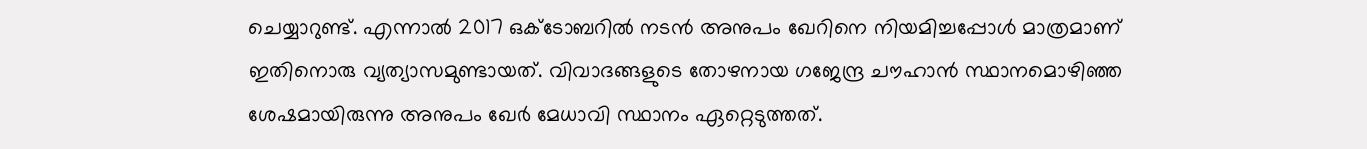ചെയ്യാറുണ്ട്. എന്നാൽ 2017 ഒക്ടോബറിൽ നടൻ അനുപം ഖേറിനെ നിയമിച്ചപ്പോൾ മാത്രമാണ് ഇതിനൊരു വ്യത്യാസമുണ്ടായത്. വിവാദങ്ങളുടെ തോഴനായ ഗജേന്ദ്ര ചൗഹാന്‍ സ്ഥാനമൊഴിഞ്ഞ ശേഷമായിരുന്നു അനുപം ഖേര്‍ മേധാവി സ്ഥാനം ഏറ്റെടുത്തത്.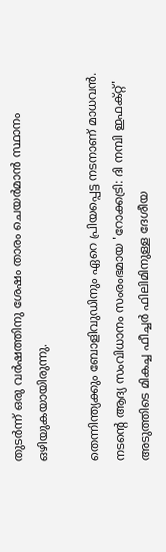തുടര്‍ന്ന് ഒരു വര്‍ഷത്തിനു ശേഷം താരം ചെയര്‍മാന്‍ സ്ഥാനം ഒഴിയുകയായിരുന്നു.

തെന്നിന്ത്യക്കും ബോളിവുഡിനും ഏറെ പ്രിയപ്പെട്ട നടനാണ് മാധവന്‍. നടന്‍റെ ആദ്യ സംവിധാനം സംരംഭമായ 'റോക്കട്രി: ദി നമ്പി ഇഫക്റ്റ്' അടുത്തിടെ മികച്ച ഫീച്ചർ ഫിലിമിനുള്ള ദേശീയ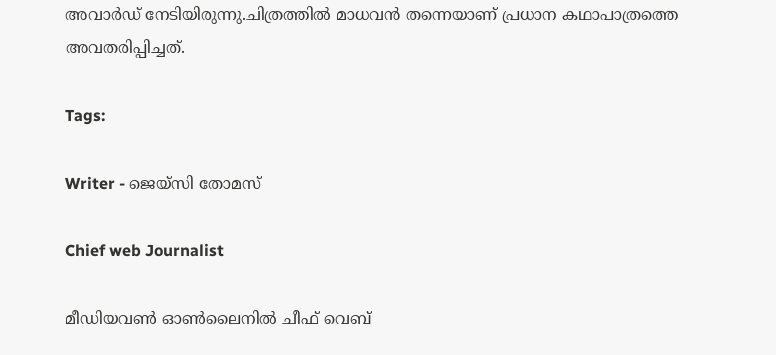അവാർഡ് നേടിയിരുന്നു.ചിത്രത്തില്‍ മാധവന്‍ തന്നെയാണ് പ്രധാന കഥാപാത്രത്തെ അവതരിപ്പിച്ചത്.

Tags:

Writer - ജെയ്സി തോമസ്

Chief web Journalist

മീഡിയവൺ ഓൺലൈനിൽ ചീഫ് വെബ്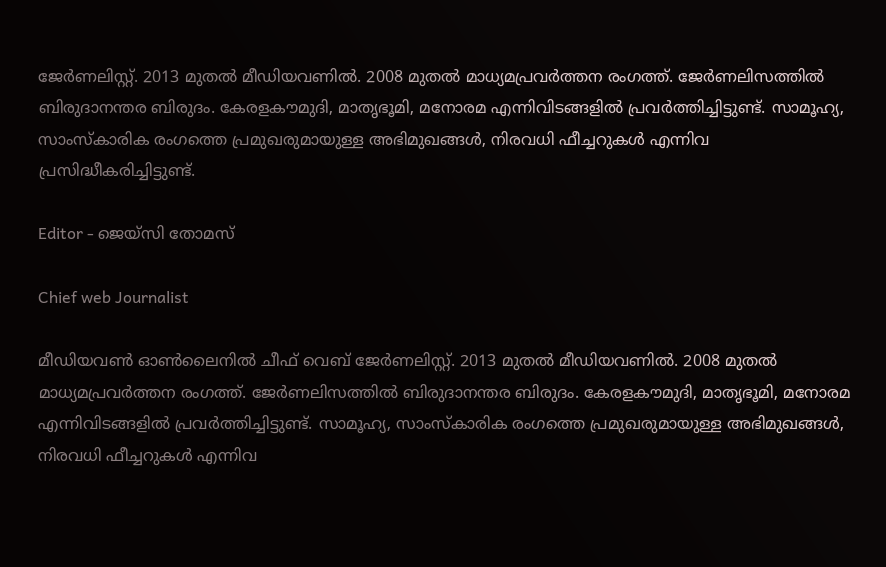ജേർണലിസ്റ്റ്. 2013 മുതൽ മീഡിയവണിൽ. 2008 മുതൽ മാധ്യമപ്രവർത്തന രംഗത്ത്. ജേർണലിസത്തിൽ ബിരുദാനന്തര ബിരുദം. കേരളകൗമുദി, മാതൃഭൂമി, മനോരമ എന്നിവിടങ്ങളിൽ പ്രവർത്തിച്ചിട്ടുണ്ട്. സാമൂഹ്യ, സാംസ്‌കാരിക രംഗത്തെ പ്രമുഖരുമായുള്ള അഭിമുഖങ്ങൾ, നിരവധി ഫീച്ചറുകൾ എന്നിവ പ്രസിദ്ധീകരിച്ചിട്ടുണ്ട്.

Editor - ജെയ്സി തോമസ്

Chief web Journalist

മീഡിയവൺ ഓൺലൈനിൽ ചീഫ് വെബ് ജേർണലിസ്റ്റ്. 2013 മുതൽ മീഡിയവണിൽ. 2008 മുതൽ മാധ്യമപ്രവർത്തന രംഗത്ത്. ജേർണലിസത്തിൽ ബിരുദാനന്തര ബിരുദം. കേരളകൗമുദി, മാതൃഭൂമി, മനോരമ എന്നിവിടങ്ങളിൽ പ്രവർത്തിച്ചിട്ടുണ്ട്. സാമൂഹ്യ, സാംസ്‌കാരിക രംഗത്തെ പ്രമുഖരുമായുള്ള അഭിമുഖങ്ങൾ, നിരവധി ഫീച്ചറുകൾ എന്നിവ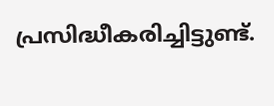പ്രസിദ്ധീകരിച്ചിട്ടുണ്ട്.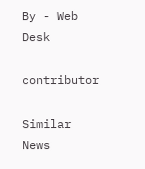By - Web Desk

contributor

Similar News